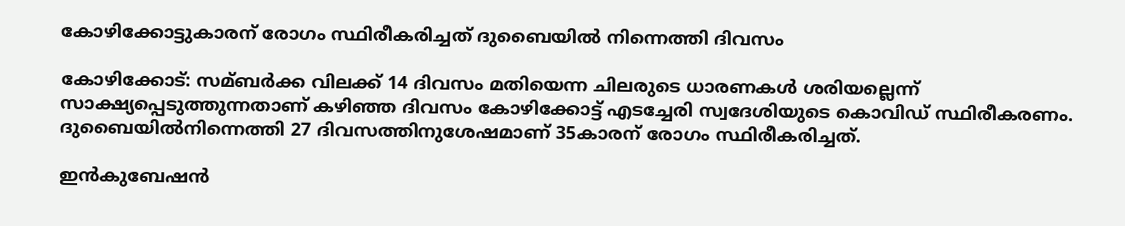കോഴിക്കോട്ടുകാരന് രോഗം സ്ഥിരീകരിച്ചത് ദുബൈയില്‍ നിന്നെത്തി ദിവസം

കോഴിക്കോട്: സമ്ബര്‍ക്ക വിലക്ക് 14 ദിവസം മതിയെന്ന ചിലരുടെ ധാരണകള്‍ ശരിയല്ലെന്ന് സാക്ഷ്യപ്പെടുത്തുന്നതാണ് കഴിഞ്ഞ ദിവസം കോഴിക്കോട്ട് എടച്ചേരി സ്വദേശിയുടെ കൊവിഡ് സ്ഥിരീകരണം. ദുബൈയില്‍നിന്നെത്തി 27 ദിവസത്തിനുശേഷമാണ് 35കാരന് രോഗം സ്ഥിരീകരിച്ചത്.

ഇന്‍കുബേഷന്‍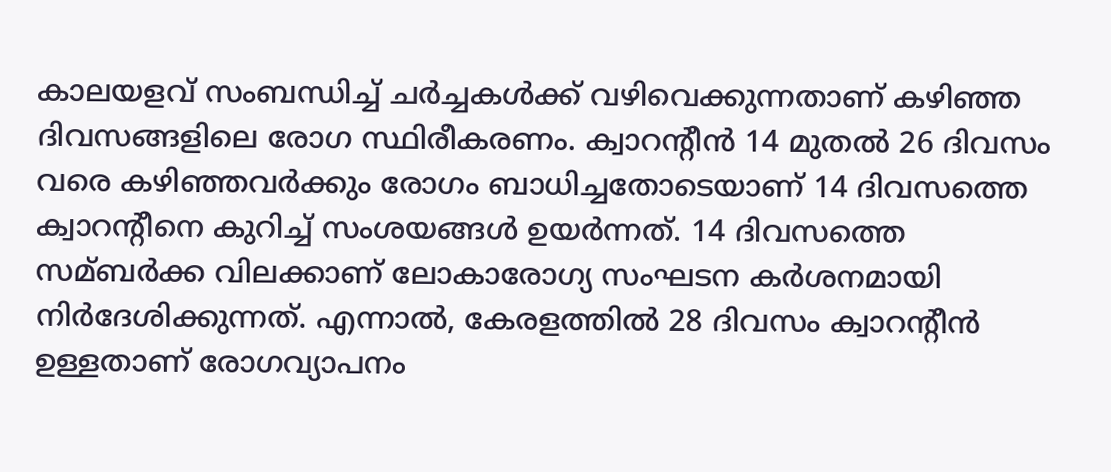കാലയളവ് സംബന്ധിച്ച്‌ ചര്‍ച്ചകള്‍ക്ക് വഴിവെക്കുന്നതാണ് കഴിഞ്ഞ ദിവസങ്ങളിലെ രോഗ സ്ഥിരീകരണം. ക്വാറന്‍റീന്‍ 14 മുതല്‍ 26 ദിവസം വരെ കഴിഞ്ഞവര്‍ക്കും രോഗം ബാധിച്ചതോടെയാണ് 14 ദിവസത്തെ ക്വാറന്‍റീനെ കുറിച്ച്‌ സംശയങ്ങള്‍ ഉയര്‍ന്നത്. 14 ദിവസത്തെ സമ്ബര്‍ക്ക വിലക്കാണ് ലോകാരോഗ്യ സംഘടന കര്‍ശനമായി നിര്‍ദേശിക്കുന്നത്. എന്നാല്‍, കേരളത്തില്‍ 28 ദിവസം ക്വാറന്‍റീന്‍ ഉള്ളതാണ് രോഗവ്യാപനം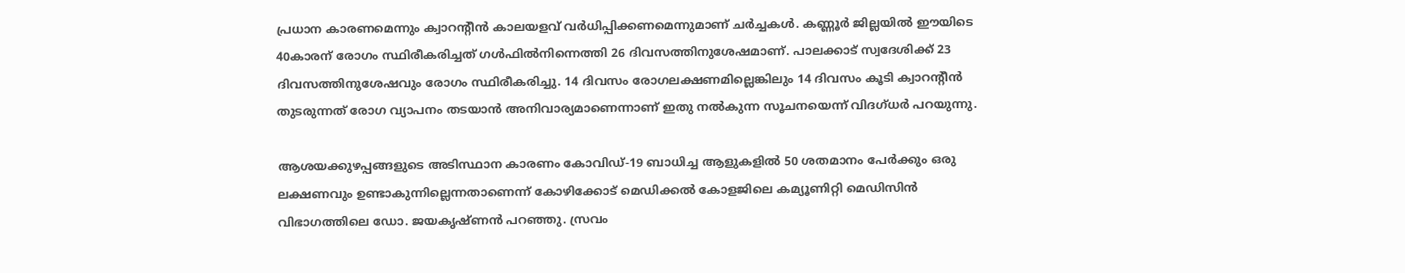പ്രധാന കാരണമെന്നും ക്വാറന്‍റീന്‍ കാലയളവ് വര്‍ധിപ്പിക്കണമെന്നുമാണ് ചര്‍ച്ചകള്‍. കണ്ണൂര്‍ ജില്ലയില്‍ ഈയിടെ 40കാരന് രോഗം സ്ഥിരീകരിച്ചത് ഗള്‍ഫില്‍നിന്നെത്തി 26 ദിവസത്തിനുശേഷമാണ്. പാലക്കാട് സ്വദേശിക്ക് 23 ദിവസത്തിനുശേഷവും രോഗം സ്ഥിരീകരിച്ചു. 14 ദിവസം രോഗലക്ഷണമില്ലെങ്കിലും 14 ദിവസം കൂടി ക്വാറന്‍റീന്‍ തുടരുന്നത് രോഗ വ്യാപനം തടയാന്‍ അനിവാര്യമാണെന്നാണ് ഇതു നല്‍കുന്ന സൂചനയെന്ന് വിദഗ്ധര്‍ പറയുന്നു.

ആശയക്കുഴപ്പങ്ങളുടെ അടിസ്ഥാന കാരണം കോവിഡ്-19 ബാധിച്ച ആളുകളില്‍ 50 ശതമാനം പേര്‍ക്കും ഒരു ലക്ഷണവും ഉണ്ടാകുന്നില്ലെന്നതാണെന്ന് കോഴിക്കോട് മെഡിക്കല്‍ കോളജിലെ കമ്യൂണിറ്റി മെഡിസിന്‍ വിഭാഗത്തിലെ ഡോ. ജയകൃഷ്ണന്‍ പറഞ്ഞു. സ്രവം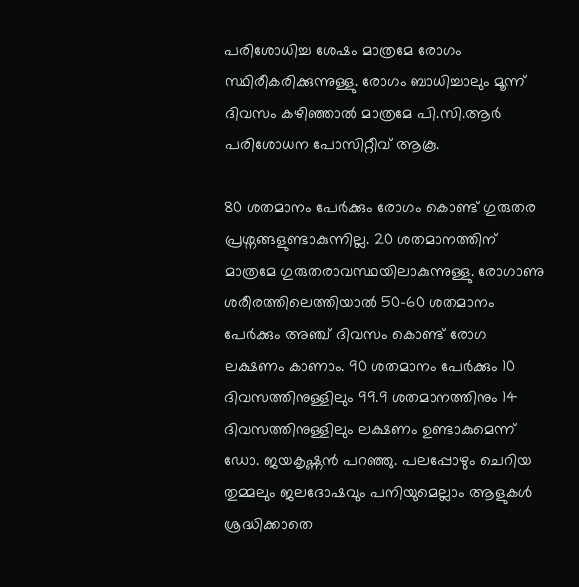പരിശോധിച്ച ശേഷം മാത്രമേ രോഗം സ്ഥിരീകരിക്കുന്നുള്ളു. രോഗം ബാധിച്ചാലും മൂന്ന് ദിവസം കഴിഞ്ഞാല്‍ മാത്രമേ പി.സി.ആര്‍ പരിശോധന പോസിറ്റീവ് ആകൂ.

80 ശതമാനം പേര്‍ക്കും രോഗം കൊണ്ട് ഗുരുതര പ്രശ്നങ്ങളുണ്ടാകുന്നില്ല. 20 ശതമാനത്തിന് മാത്രമേ ഗുരുതരാവസ്ഥയിലാകുന്നുള്ളു. രോഗാണു ശരീരത്തിലെത്തിയാല്‍ 50-60 ശതമാനം പേര്‍ക്കും അഞ്ച് ദിവസം കൊണ്ട് രോഗ ലക്ഷണം കാണാം. 90 ശതമാനം പേര്‍ക്കും 10 ദിവസത്തിനുള്ളിലും 99.9 ശതമാനത്തിനും 14 ദിവസത്തിനുള്ളിലും ലക്ഷണം ഉണ്ടാകുമെന്ന് ഡോ. ജയകൃഷ്ണന്‍ പറഞ്ഞു. പലപ്പോഴും ചെറിയ തുമ്മലും ജലദോഷവും പനിയുമെല്ലാം ആളുകള്‍ ശ്രദ്ധിക്കാതെ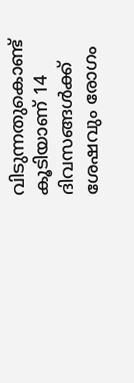വിടുന്നതുകൊണ്ട് കൂടിയാണ് 14 ദിവസങ്ങള്‍ക്ക് ശേഷവും രോഗം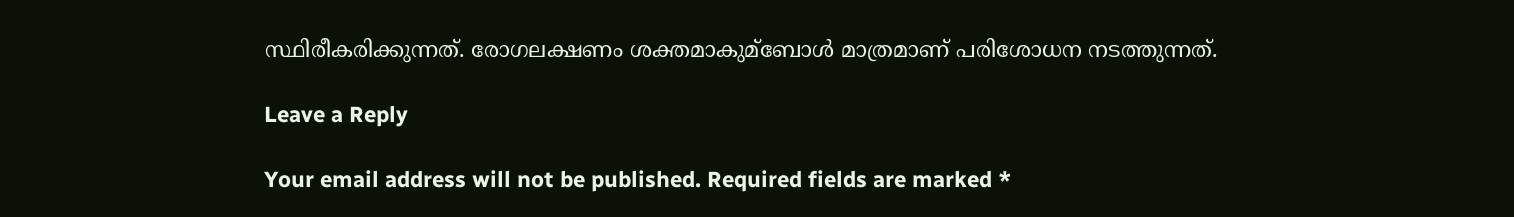സ്ഥിരീകരിക്കുന്നത്. രോഗലക്ഷണം ശക്തമാകുമ്ബോള്‍ മാത്രമാണ് പരിശോധന നടത്തുന്നത്.

Leave a Reply

Your email address will not be published. Required fields are marked *